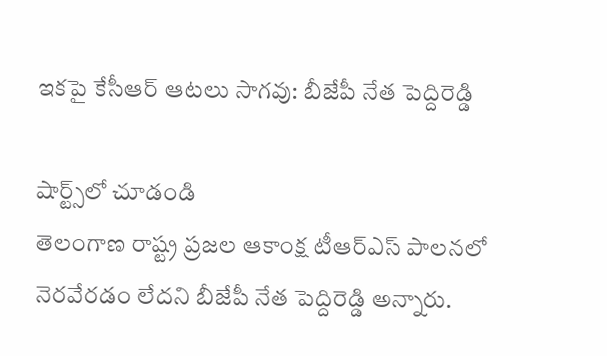ఇకపై కేసీఆర్ ఆటలు సాగవు: బీజేపీ నేత పెద్దిరెడ్డి

షార్ట్స్‌లో చూడండి
తెలంగాణ రాష్ట్ర ప్రజల ఆకాంక్ష టీఆర్ఎస్ పాలనలో నెరవేరడం లేదని బీజేపీ నేత పెద్దిరెడ్డి అన్నారు.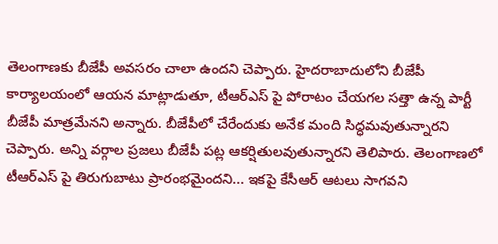తెలంగాణకు బీజేపీ అవసరం చాలా ఉందని చెప్పారు. హైదరాబాదులోని బీజేపీ కార్యాలయంలో ఆయన మాట్లాడుతూ, టీఆర్ఎస్ పై పోరాటం చేయగల సత్తా ఉన్న పార్టీ బీజేపీ మాత్రమేనని అన్నారు. బీజేపీలో చేరేందుకు అనేక మంది సిద్ధమవుతున్నారని చెప్పారు. అన్ని వర్గాల ప్రజలు బీజేపీ పట్ల ఆకర్షితులవుతున్నారని తెలిపారు. తెలంగాణలో టీఆర్ఎస్ పై తిరుగుబాటు ప్రారంభమైందని... ఇకపై కేసీఆర్ ఆటలు సాగవని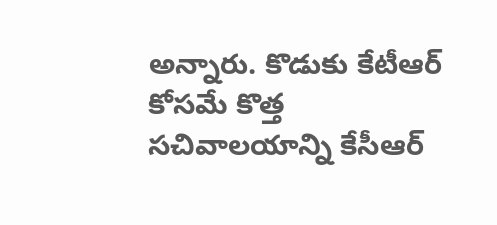అన్నారు. కొడుకు కేటీఆర్ కోసమే కొత్త సచివాలయాన్ని కేసీఆర్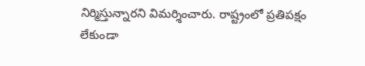నిర్మిస్తున్నారని విమర్శించారు. రాష్ట్రంలో ప్రతిపక్షం లేకుండా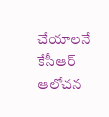చేయాలనే కేసీఆర్ ఆలోచన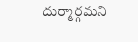దుర్మార్గమని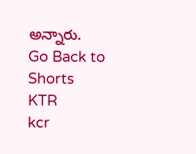అన్నారు.
Go Back to Shorts
KTR
kcr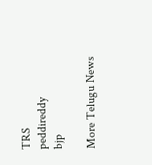TRS
peddireddy
bjp

More Telugu News